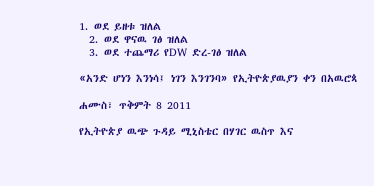1. ወደ ይዘቱ ዝለል
  2. ወደ ዋናዉ ገፅ ዝለል
  3. ወደ ተጨማሪ የDW ድረ-ገፅ ዝለል

«አንድ ሆነን እንነሳ፤ ነገን እንገንባ» የኢትዮጵያዉያን ቀን በአዉሮጳ

ሐሙስ፣ ጥቅምት 8 2011

የኢትዮጵያ ዉጭ ጉዳይ ሚኒስቴር በሃገር ዉስጥ እና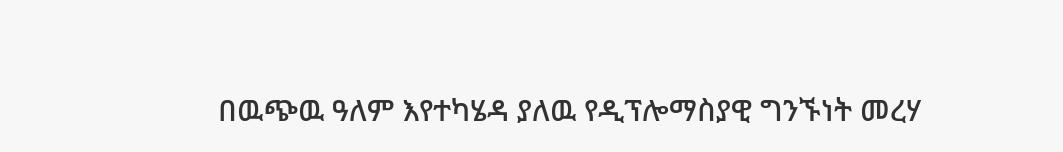በዉጭዉ ዓለም እየተካሄዳ ያለዉ የዲፕሎማስያዊ ግንኙነት መረሃ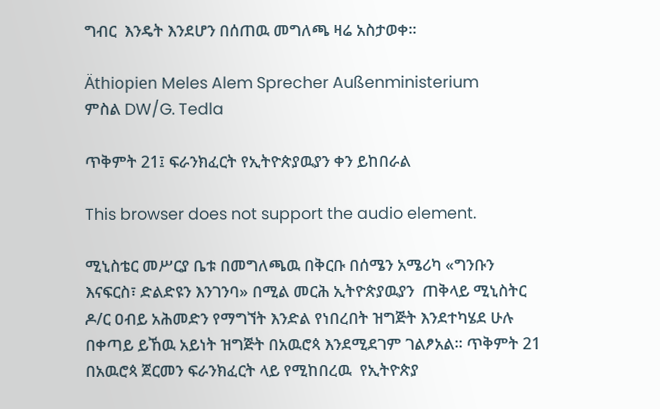ግብር  እንዴት እንደሆን በሰጠዉ መግለጫ ዛሬ አስታወቀ።

Äthiopien Meles Alem Sprecher Außenministerium
ምስል DW/G. Tedla

ጥቅምት 21፤ ፍራንክፈርት የኢትዮጵያዉያን ቀን ይከበራል

This browser does not support the audio element.

ሚኒስቴር መሥርያ ቤቱ በመግለጫዉ በቅርቡ በሰሜን አሜሪካ «ግንቡን እናፍርስ፣ ድልድዩን እንገንባ» በሚል መርሕ ኢትዮጵያዉያን  ጠቅላይ ሚኒስትር ዶ/ር ዐብይ አሕመድን የማግኘት እንድል የነበረበት ዝግጅት እንደተካሄደ ሁሉ በቀጣይ ይኸዉ አይነት ዝግጅት በአዉሮጳ እንደሚደገም ገልፆአል። ጥቅምት 21 በአዉሮጳ ጀርመን ፍራንክፈርት ላይ የሚከበረዉ  የኢትዮጵያ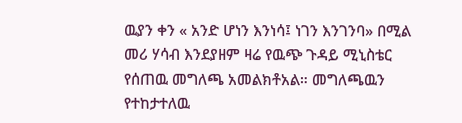ዉያን ቀን « አንድ ሆነን እንነሳ፤ ነገን እንገንባ» በሚል መሪ ሃሳብ እንደያዘም ዛሬ የዉጭ ጉዳይ ሚኒስቴር የሰጠዉ መግለጫ አመልክቶአል። መግለጫዉን የተከታተለዉ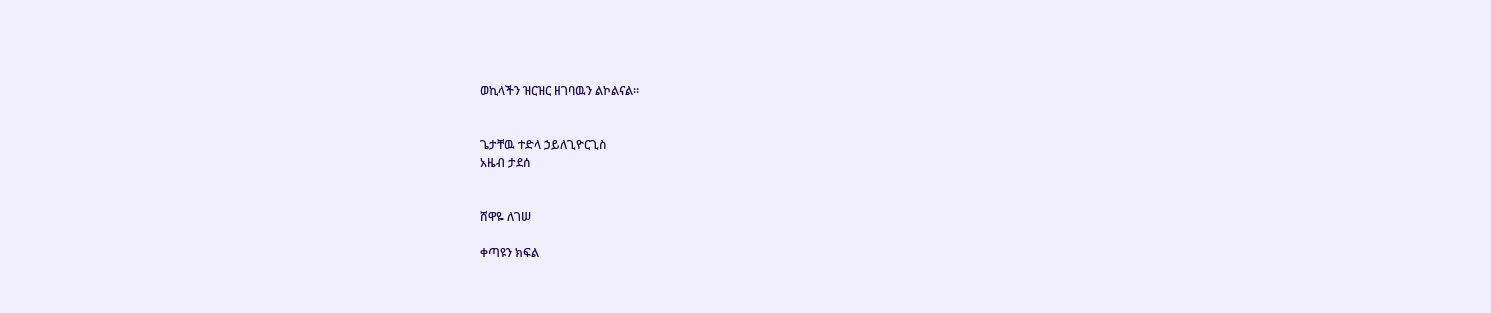ወኪላችን ዝርዝር ዘገባዉን ልኮልናል።


ጌታቸዉ ተድላ ኃይለጊዮርጊስ
አዜብ ታደሰ


ሸዋዬ ለገሠ

ቀጣዩን ክፍል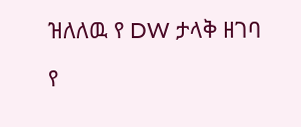ዝለለዉ የ DW ታላቅ ዘገባ

የ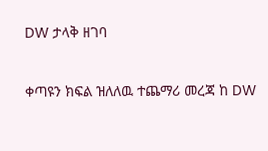DW ታላቅ ዘገባ

ቀጣዩን ክፍል ዝለለዉ ተጨማሪ መረጃ ከ DW